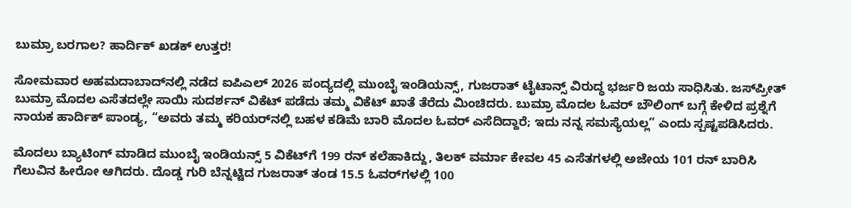ಬುಮ್ರಾ ಬರಗಾಲ? ಹಾರ್ದಿಕ್ ಖಡಕ್ ಉತ್ತರ!

ಸೋಮವಾರ ಅಹಮದಾಬಾದ್‌ನಲ್ಲಿ ನಡೆದ ಐಪಿಎಲ್ 2026 ಪಂದ್ಯದಲ್ಲಿ ಮುಂಬೈ ಇಂಡಿಯನ್ಸ್, ಗುಜರಾತ್ ಟೈಟಾನ್ಸ್ ವಿರುದ್ಧ ಭರ್ಜರಿ ಜಯ ಸಾಧಿಸಿತು. ಜಸ್‌ಪ್ರೀತ್ ಬುಮ್ರಾ ಮೊದಲ ಎಸೆತದಲ್ಲೇ ಸಾಯಿ ಸುದರ್ಶನ್ ವಿಕೆಟ್ ಪಡೆದು ತಮ್ಮ ವಿಕೆಟ್ ಖಾತೆ ತೆರೆದು ಮಿಂಚಿದರು. ಬುಮ್ರಾ ಮೊದಲ ಓವರ್ ಬೌಲಿಂಗ್ ಬಗ್ಗೆ ಕೇಳಿದ ಪ್ರಶ್ನೆಗೆ ನಾಯಕ ಹಾರ್ದಿಕ್ ಪಾಂಡ್ಯ, “ಅವರು ತಮ್ಮ ಕರಿಯರ್‌ನಲ್ಲಿ ಬಹಳ ಕಡಿಮೆ ಬಾರಿ ಮೊದಲ ಓವರ್ ಎಸೆದಿದ್ದಾರೆ; ಇದು ನನ್ನ ಸಮಸ್ಯೆಯಲ್ಲ” ಎಂದು ಸ್ಪಷ್ಟಪಡಿಸಿದರು.

ಮೊದಲು ಬ್ಯಾಟಿಂಗ್ ಮಾಡಿದ ಮುಂಬೈ ಇಂಡಿಯನ್ಸ್ 5 ವಿಕೆಟ್‌ಗೆ 199 ರನ್‌ ಕಲೆಹಾಕಿದ್ದು, ತಿಲಕ್ ವರ್ಮಾ ಕೇವಲ 45 ಎಸೆತಗಳಲ್ಲಿ ಅಜೇಯ 101 ರನ್‌ ಬಾರಿಸಿ ಗೆಲುವಿನ ಹೀರೋ ಆಗಿದರು. ದೊಡ್ಡ ಗುರಿ ಬೆನ್ನಟ್ಟಿದ ಗುಜರಾತ್ ತಂಡ 15.5 ಓವರ್‌ಗಳಲ್ಲಿ 100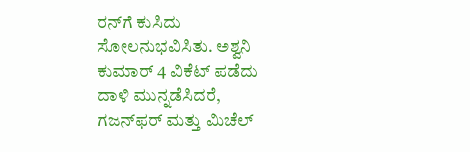ರನ್‌ಗೆ ಕುಸಿದು ಸೋಲನುಭವಿಸಿತು. ಅಶ್ವನಿ ಕುಮಾರ್ 4 ವಿಕೆಟ್ ಪಡೆದು ದಾಳಿ ಮುನ್ನಡೆಸಿದರೆ, ಗಜನ್‌ಫರ್ ಮತ್ತು ಮಿಚೆಲ್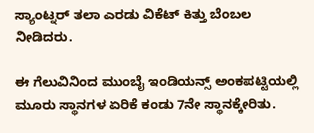ಸ್ಯಾಂಟ್ನರ್ ತಲಾ ಎರಡು ವಿಕೆಟ್‌ ಕಿತ್ತು ಬೆಂಬಲ ನೀಡಿದರು.

ಈ ಗೆಲುವಿನಿಂದ ಮುಂಬೈ ಇಂಡಿಯನ್ಸ್ ಅಂಕಪಟ್ಟಿಯಲ್ಲಿ ಮೂರು ಸ್ಥಾನಗಳ ಏರಿಕೆ ಕಂಡು 7ನೇ ಸ್ಥಾನಕ್ಕೇರಿತು.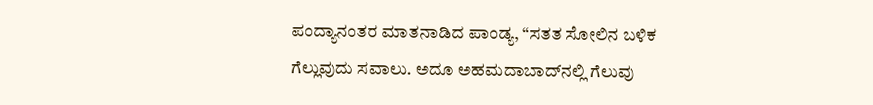ಪಂದ್ಯಾನಂತರ ಮಾತನಾಡಿದ ಪಾಂಡ್ಯ, “ಸತತ ಸೋಲಿನ ಬಳಿಕ ಗೆಲ್ಲುವುದು ಸವಾಲು. ಅದೂ ಅಹಮದಾಬಾದ್‌ನಲ್ಲಿ ಗೆಲುವು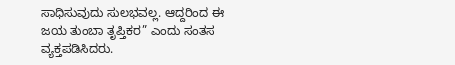ಸಾಧಿಸುವುದು ಸುಲಭವಲ್ಲ. ಆದ್ದರಿಂದ ಈ ಜಯ ತುಂಬಾ ತೃಪ್ತಿಕರ” ಎಂದು ಸಂತಸ ವ್ಯಕ್ತಪಡಿಸಿದರು.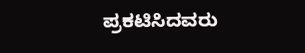ಪ್ರಕಟಿಸಿದವರು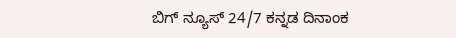ಬಿಗ್ ನ್ಯೂಸ್ 24/7 ಕನ್ನಡ ದಿನಾಂಕ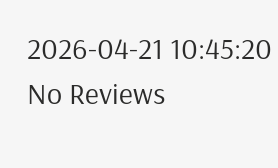2026-04-21 10:45:20
No Reviews